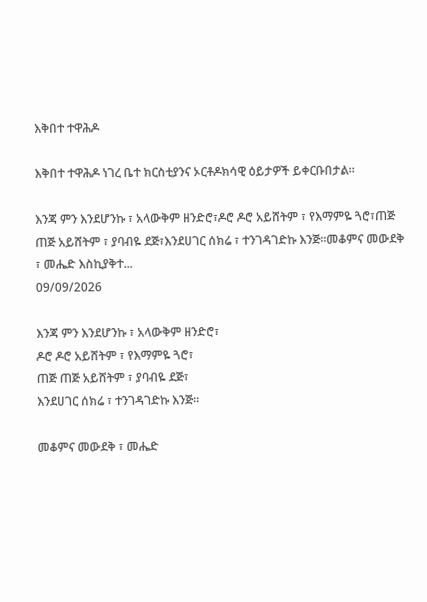እቅበተ ተዋሕዶ

እቅበተ ተዋሕዶ ነገረ ቤተ ክርስቲያንና ኦርቶዶክሳዊ ዕይታዎች ይቀርቡበታል።

እንጃ ምን እንደሆንኩ ፣ አላውቅም ዘንድሮ፣ዶሮ ዶሮ አይሸትም ፣ የእማምዬ ጓሮ፣ጠጅ ጠጅ አይሸትም ፣ ያባብዬ ደጅ፣እንደሀገር ሰክሬ ፣ ተንገዳገድኩ እንጅ።መቆምና መውደቅ  ፣ መሔድ እስኪያቅተ...
09/09/2026

እንጃ ምን እንደሆንኩ ፣ አላውቅም ዘንድሮ፣
ዶሮ ዶሮ አይሸትም ፣ የእማምዬ ጓሮ፣
ጠጅ ጠጅ አይሸትም ፣ ያባብዬ ደጅ፣
እንደሀገር ሰክሬ ፣ ተንገዳገድኩ እንጅ።

መቆምና መውደቅ ፣ መሔድ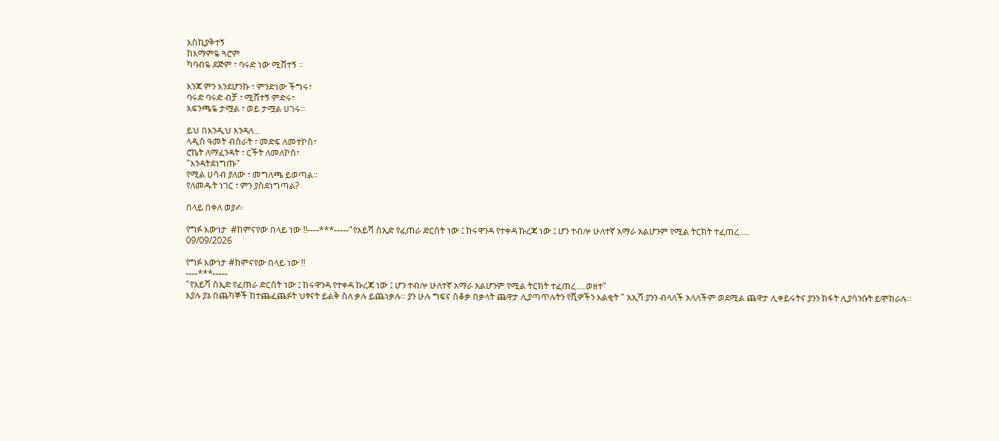እስኪያቅተኝ
ከእማምዬ ጓሮም
ካባብዬ ደጅም ፣ ባሩድ ነው ሚሸተኝ ።

እንጃ ምን እንደሆንኩ ፣ ምንድነው ችግሩ፣
ባሩድ ባሩድ ብቻ ፣ ሚሸተኝ ምድሩ፣
አፍንጫዬ ታሟል ፣ ወይ ታሟል ሀገሩ።

ይህ በእንዲህ እንዳለ...
ላዲስ ዓመት ብስራት ፣ መድፍ ለመተኮስ፣
ሮኬት ለማፈንዳት ፣ ርችት ለመለኮስ፣
"እንዳትደነግጡ"
የሚል ሀሳብ ያለው ፣ መግለጫ ይወጣል።
የለመዱት ነገር ፣ ምን ያስደነግጣል?

በላይ በቀለ ወያ✍

የግፉ እውነታ  #ከምናየው በላይ ነው ‼----***-----"የአይሻ ሰኢድ የፈጠራ ድርሰት ነው ፤ ከሩዋንዳ የተቀዳ ኩረጃ ነው ፤ ሆን ተብሎ ሁለተኛ አማራ አልሆንም የሚል ትርክት ተፈጠረ.....
09/09/2026

የግፉ እውነታ #ከምናየው በላይ ነው ‼
----***-----
"የአይሻ ሰኢድ የፈጠራ ድርሰት ነው ፤ ከሩዋንዳ የተቀዳ ኩረጃ ነው ፤ ሆን ተብሎ ሁለተኛ አማራ አልሆንም የሚል ትርክት ተፈጠረ.....ወዘተ"
እያሉ ያኔ በጨካኞች ከተጨፈጨፉት ህፃናት ይልቅ ስለ ቃሉ ይጨነቃሉ። ያን ሁሉ ግፍና ሰቆቃ በቃላት ጨዋታ ሊያጣጥሉትን የሺዎችን እልቂት " አኢሻ ያንን ብላለች አላለችም ወደሚል ጨዋታ ሊቀይሩትና ያንን ክፋት ሊያሳንሱት ይሞክራሉ።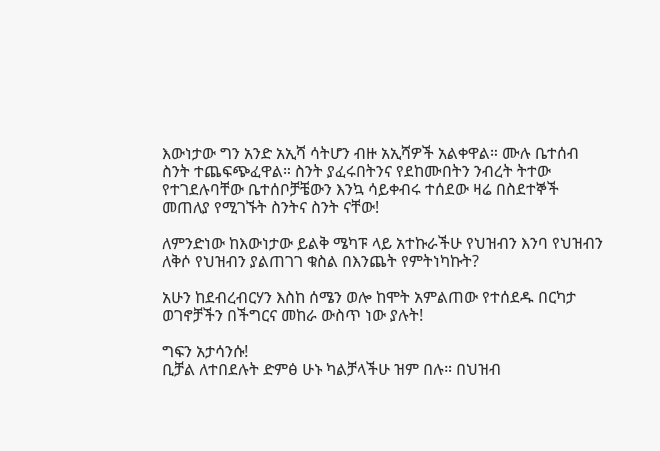እውነታው ግን አንድ አኢሻ ሳትሆን ብዙ አኢሻዎች አልቀዋል። ሙሉ ቤተሰብ ስንት ተጨፍጭፈዋል። ስንት ያፈሩበትንና የደከሙበትን ንብረት ትተው የተገደሉባቸው ቤተሰቦቻቼውን እንኳ ሳይቀብሩ ተሰደው ዛሬ በስደተኞች መጠለያ የሚገኙት ስንትና ስንት ናቸው!

ለምንድነው ከእውነታው ይልቅ ሜካፑ ላይ አተኩራችሁ የህዝብን እንባ የህዝብን ለቅሶ የህዝብን ያልጠገገ ቁስል በእንጨት የምትነካኩት?

አሁን ከደብረብርሃን እስከ ሰሜን ወሎ ከሞት አምልጠው የተሰደዱ በርካታ ወገኖቻችን በችግርና መከራ ውስጥ ነው ያሉት!

ግፍን አታሳንሱ!
ቢቻል ለተበደሉት ድምፅ ሁኑ ካልቻላችሁ ዝም በሉ። በህዝብ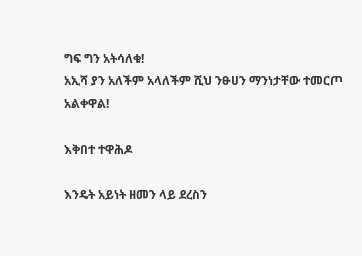ግፍ ግን አትሳለቁ!
አኢሻ ያን አለችም አላለችም ሺህ ንፁሀን ማንነታቸው ተመርጦ አልቀዋል!

እቅበተ ተዋሕዶ

እንዴት አይነት ዘመን ላይ ደረስን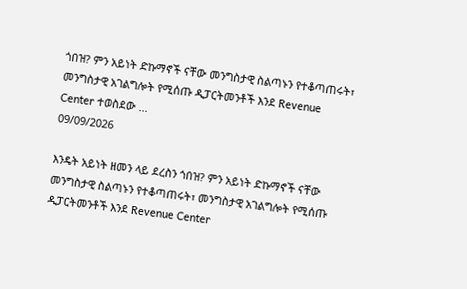ጎበዝ? ምን አይነት ድኩማኖች ናቸው መንግስታዊ ስልጣኑን የተቆጣጠሩት፣ መንግስታዊ አገልግሎት የሚሰጡ ዲፓርትመንቶች እንደ Revenue Center ተወስደው ...
09/09/2026

እንዴት አይነት ዘመን ላይ ደረስን ጎበዝ? ምን አይነት ድኩማኖች ናቸው መንግስታዊ ስልጣኑን የተቆጣጠሩት፣ መንግስታዊ አገልግሎት የሚሰጡ ዲፓርትመንቶች እንደ Revenue Center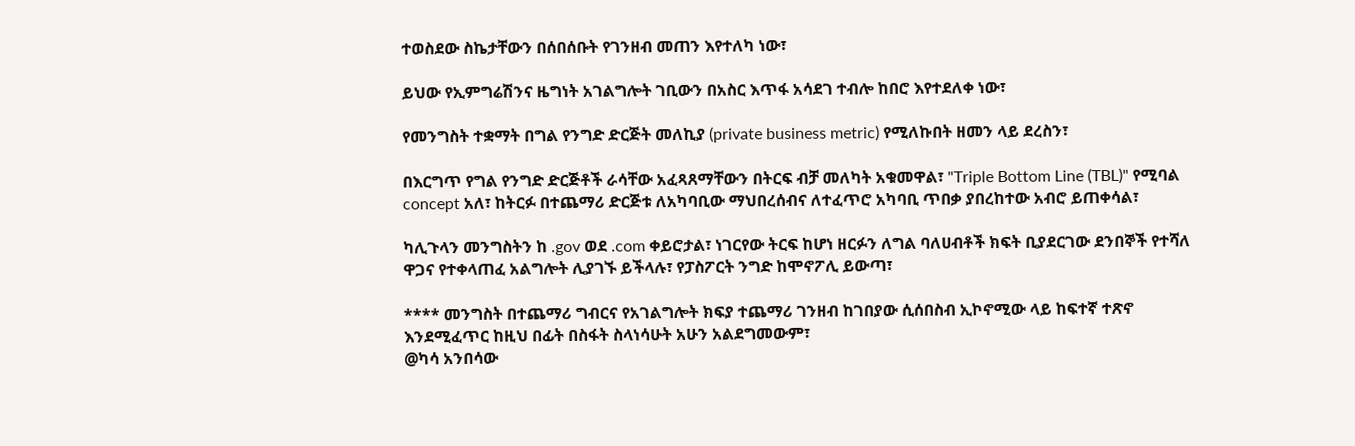ተወስደው ስኬታቸውን በሰበሰቡት የገንዘብ መጠን እየተለካ ነው፣

ይህው የኢምግሬሽንና ዜግነት አገልግሎት ገቢውን በአስር እጥፋ አሳደገ ተብሎ ከበሮ እየተደለቀ ነው፣

የመንግስት ተቋማት በግል የንግድ ድርጅት መለኪያ (private business metric) የሚለኩበት ዘመን ላይ ደረስን፣

በእርግጥ የግል የንግድ ድርጅቶች ራሳቸው አፈጻጸማቸውን በትርፍ ብቻ መለካት አቁመዋል፣ "Triple Bottom Line (TBL)" የሚባል concept አለ፣ ከትርፉ በተጨማሪ ድርጅቱ ለአካባቢው ማህበረሰብና ለተፈጥሮ አካባቢ ጥበቃ ያበረከተው አብሮ ይጠቀሳል፣

ካሊጉላን መንግስትን ከ .gov ወደ .com ቀይሮታል፣ ነገርየው ትርፍ ከሆነ ዘርፉን ለግል ባለሀብቶች ክፍት ቢያደርገው ደንበኞች የተሻለ ዋጋና የተቀላጠፈ አልግሎት ሊያገኙ ይችላሉ፣ የፓስፖርት ንግድ ከሞኖፖሊ ይውጣ፣

**** መንግስት በተጨማሪ ግብርና የአገልግሎት ክፍያ ተጨማሪ ገንዘብ ከገበያው ሲሰበስብ ኢኮኖሚው ላይ ከፍተኛ ተጽኖ እንደሚፈጥር ከዚህ በፊት በስፋት ስላነሳሁት አሁን አልደግመውም፣
@ካሳ አንበሳው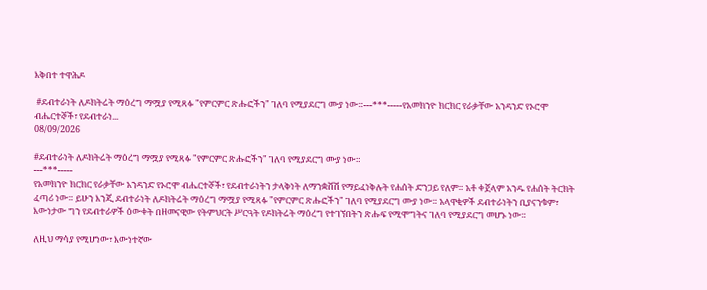እቅበተ ተዋሕዶ

 #ደብተራነት ለዶክትሬት ማዕረግ ማሟያ የሚጻፉ "የምርምር ጽሑፎችን" ገለባ የሚያደርግ ሙያ ነው።---***-----የአመክንዮ ክርክር የራቃቸው አንዳንድ የኦሮሞ ብሔርተኞች፣ የደብተራነ...
08/09/2026

#ደብተራነት ለዶክትሬት ማዕረግ ማሟያ የሚጻፉ "የምርምር ጽሑፎችን" ገለባ የሚያደርግ ሙያ ነው።
---***-----
የአመክንዮ ክርክር የራቃቸው አንዳንድ የኦሮሞ ብሔርተኞች፣ የደብተራነትን ታላቅነት ለማንቋሸሽ የማይፈነቅሉት የሐሰት ድንጋይ የለም። አቶ ቀጀላም አንዱ የሐሰት ትርክት ፈጣሪ ነው። ይሁን እንጂ ደብተራነት ለዶክትሬት ማዕረግ ማሟያ የሚጻፉ "የምርምር ጽሑፎችን" ገለባ የሚያደርግ ሙያ ነው። አላዋቂዎች ደብተራነትን ቢያናንቁም፣ እውነታው ግን የደብተራዎች ዕውቀት በዘመናዊው የትምህርት ሥርዓት የዶክትሬት ማዕረግ የተገኘበትን ጽሑፍ የሚሞግትና ገለባ የሚያደርግ መሆኑ ነው።

ለዚህ ማሳያ የሚሆነው፣ እውነተኛው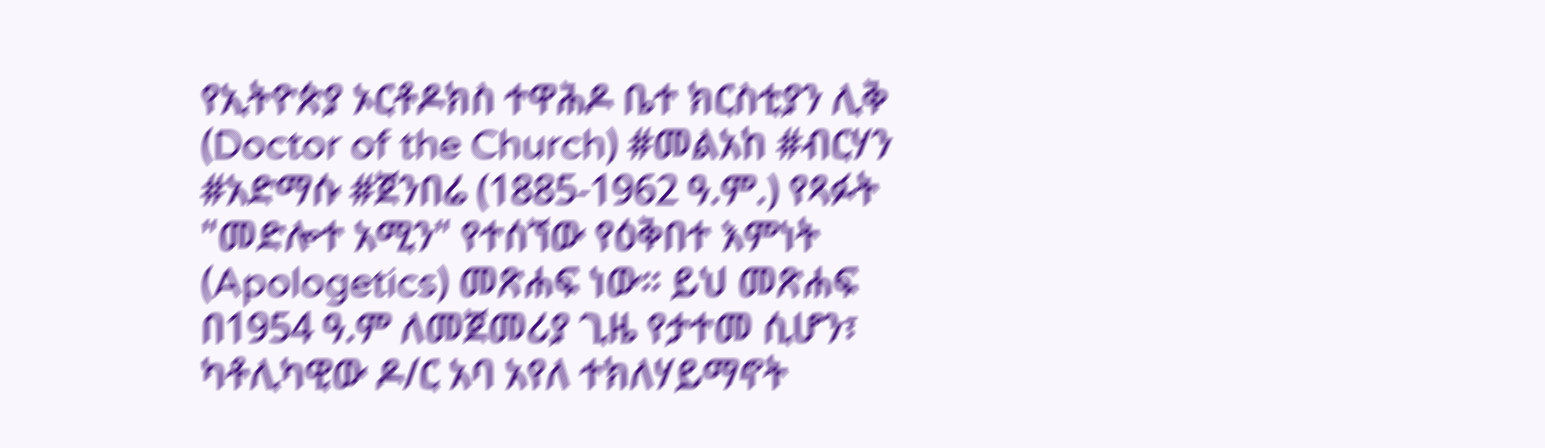የኢትዮጵያ ኦርቶዶክስ ተዋሕዶ ቤተ ክርስቲያን ሊቅ (Doctor of the Church) #መልአከ #ብርሃን #አድማሱ #ጀንበሬ (1885-1962 ዓ.ም.) የጻፉት "መድሎተ አሚን" የተሰኘው የዕቅበተ እምነት (Apologetics) መጽሐፍ ነው። ይህ መጽሐፍ በ1954 ዓ.ም ለመጀመሪያ ጊዜ የታተመ ሲሆን፣ ካቶሊካዊው ዶ/ር አባ አየለ ተክለሃይማኖት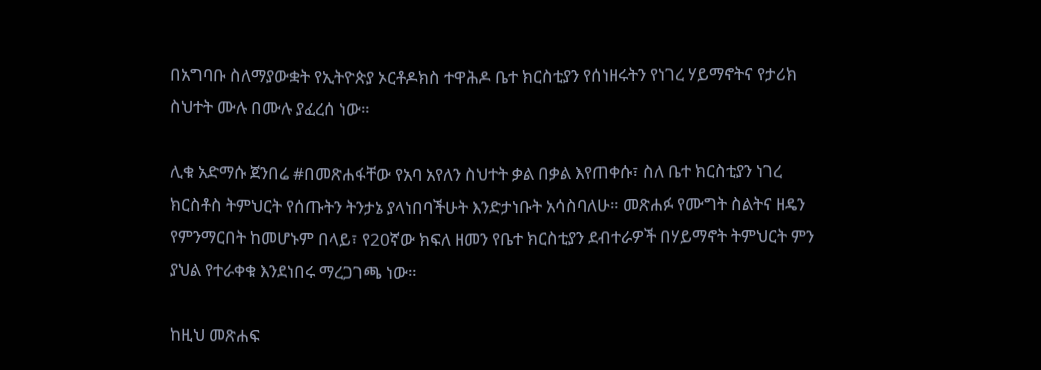በአግባቡ ስለማያውቋት የኢትዮጵያ ኦርቶዶክስ ተዋሕዶ ቤተ ክርስቲያን የሰነዘሩትን የነገረ ሃይማኖትና የታሪክ ስህተት ሙሉ በሙሉ ያፈረሰ ነው።

ሊቁ አድማሱ ጀንበሬ #በመጽሐፋቸው የአባ አየለን ስህተት ቃል በቃል እየጠቀሱ፣ ስለ ቤተ ክርስቲያን ነገረ ክርስቶስ ትምህርት የሰጡትን ትንታኔ ያላነበባችሁት እንድታነቡት አሳስባለሁ። መጽሐፉ የሙግት ስልትና ዘዴን የምንማርበት ከመሆኑም በላይ፣ የ20ኛው ክፍለ ዘመን የቤተ ክርስቲያን ደብተራዎች በሃይማኖት ትምህርት ምን ያህል የተራቀቁ እንደነበሩ ማረጋገጫ ነው።

ከዚህ መጽሐፍ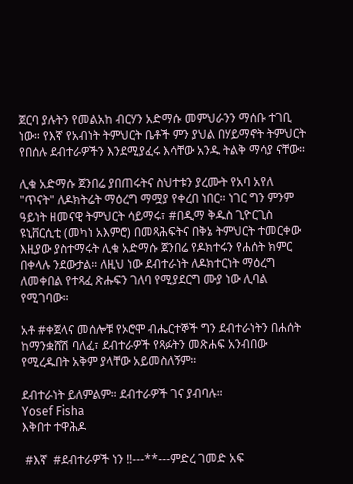ጀርባ ያሉትን የመልአከ ብርሃን አድማሱ መምህራንን ማሰቡ ተገቢ ነው። የእኛ የአብነት ትምህርት ቤቶች ምን ያህል በሃይማኖት ትምህርት የበሰሉ ደብተራዎችን እንደሚያፈሩ እሳቸው አንዱ ትልቅ ማሳያ ናቸው።

ሊቁ አድማሱ ጀንበሬ ያበጠሩትና ስህተቱን ያረሙት የአባ አየለ "ጥናት" ለዶክትሬት ማዕረግ ማሟያ የቀረበ ነበር። ነገር ግን ምንም ዓይነት ዘመናዊ ትምህርት ሳይማሩ፣ #በዲማ ቅዱስ ጊዮርጊስ ዩኒቨርሲቲ (መካነ አእምሮ) በመጻሕፍትና በቅኔ ትምህርት ተመርቀው እዚያው ያስተማሩት ሊቁ አድማሱ ጀንበሬ የዶክተሩን የሐሰት ክምር በቀላሉ ንደውታል። ለዚህ ነው ደብተራነት ለዶክተርነት ማዕረግ ለመቀበል የተጻፈ ጽሑፍን ገለባ የሚያደርግ ሙያ ነው ሊባል የሚገባው።

አቶ #ቀጀላና መሰሎቹ የኦሮሞ ብሔርተኞች ግን ደብተራነትን በሐሰት ከማንቋሸሽ ባለፈ፣ ደብተራዎች የጻፉትን መጽሐፍ አንብበው የሚረዱበት አቅም ያላቸው አይመስለኝም።

ደብተራነት ይለምልም። ደብተራዎች ገና ያብባሉ።
Yosef Fisha
እቅበተ ተዋሕዶ

 #እኛ  #ደብተራዎች ነን ‼---**---ምድረ ገመድ አፍ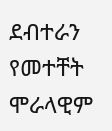ደብተራን የመተቸት ሞራላዊም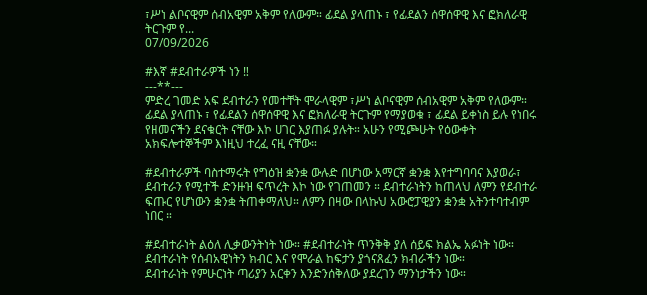፣ሥነ ልቦናዊም ሰብአዊም አቅም የለውም። ፊደል ያላጠኑ ፣ የፊደልን ሰዋሰዋዊ እና ፎክለራዊ ትርጉም የ...
07/09/2026

#እኛ #ደብተራዎች ነን ‼
---**---
ምድረ ገመድ አፍ ደብተራን የመተቸት ሞራላዊም ፣ሥነ ልቦናዊም ሰብአዊም አቅም የለውም።
ፊደል ያላጠኑ ፣ የፊደልን ሰዋሰዋዊ እና ፎክለራዊ ትርጉም የማያወቁ ፣ ፊደል ይቀነስ ይሉ የነበሩ የዘመናችን ደናቁርት ናቸው እኮ ሀገር እያጠፉ ያሉት። አሁን የሚጮሁት የዕውቀት አክፍሎተኞችም እነዚህ ተረፈ ናዚ ናቸው።

#ደብተራዎች ባስተማሩት የግዕዝ ቋንቋ ውሉድ በሆነው አማርኛ ቋንቋ እየተግባባና እያወራ፣ ደብተራን የሚተች ድንዙዝ ፍጥረት እኮ ነው የገጠመን ። ደብተራነትን ከጠላህ ለምን የደብተራ ፍጡር የሆነውን ቋንቋ ትጠቀማለህ። ለምን በዛው በላኩህ አውሮፓዊያን ቋንቋ አትንተባተብም ነበር ።

#ደብተራነት ልዕለ ሊቃውንትነት ነው። #ደብተራነት ጥንቅቅ ያለ ሰይፍ ክልኤ አፉነት ነው። ደብተራነት የሰብአዊነትን ክብር እና የሞራል ከፍታን ያጎናጸፈን ክብራችን ነው።
ደብተራነት የምሁርነት ጣሪያን አርቀን እንድንሰቅለው ያደረገን ማንነታችን ነው።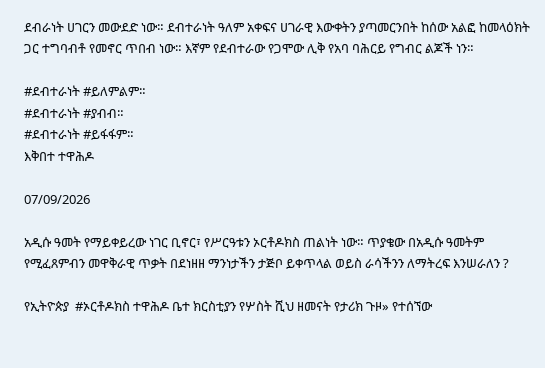ደብራነት ሀገርን መውደድ ነው። ደብተራነት ዓለም አቀፍና ሀገራዊ እውቀትን ያጣመርንበት ከሰው አልፎ ከመላዕክት ጋር ተግባብቶ የመኖር ጥበብ ነው። እኛም የደብተራው የጋሞው ሊቅ የአባ ባሕርይ የግብር ልጆች ነን።

#ደብተራነት #ይለምልም።
#ደብተራነት #ያብብ።
#ደብተራነት #ይፋፋም።
እቅበተ ተዋሕዶ

07/09/2026

አዲሱ ዓመት የማይቀይረው ነገር ቢኖር፣ የሥርዓቱን ኦርቶዶክስ ጠልነት ነው። ጥያቄው በአዲሱ ዓመትም የሚፈጸምብን መዋቅራዊ ጥቃት በደነዘዘ ማንነታችን ታጅቦ ይቀጥላል ወይስ ራሳችንን ለማትረፍ እንሠራለን ?

የኢትዮጵያ  #ኦርቶዶክስ ተዋሕዶ ቤተ ክርስቲያን የሦስት ሺህ ዘመናት የታሪክ ጉዞ» የተሰኘው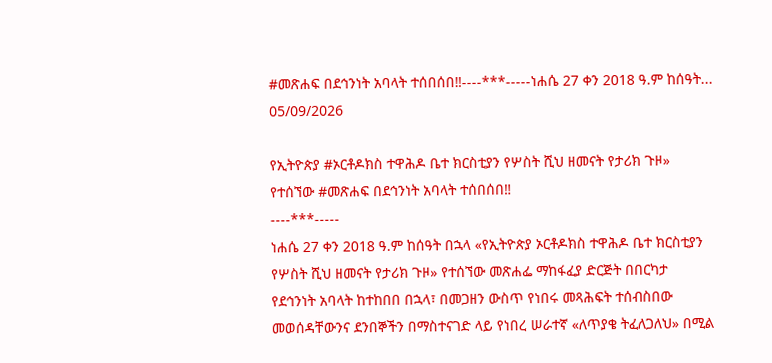#መጽሐፍ በደኅንነት አባላት ተሰበሰበ‼----***-----ነሐሴ 27 ቀን 2018 ዓ.ም ከሰዓት...
05/09/2026

የኢትዮጵያ #ኦርቶዶክስ ተዋሕዶ ቤተ ክርስቲያን የሦስት ሺህ ዘመናት የታሪክ ጉዞ» የተሰኘው #መጽሐፍ በደኅንነት አባላት ተሰበሰበ‼
----***-----
ነሐሴ 27 ቀን 2018 ዓ.ም ከሰዓት በኋላ «የኢትዮጵያ ኦርቶዶክስ ተዋሕዶ ቤተ ክርስቲያን የሦስት ሺህ ዘመናት የታሪክ ጉዞ» የተሰኘው መጽሐፌ ማከፋፈያ ድርጅት በበርካታ የደኅንነት አባላት ከተከበበ በኋላ፣ በመጋዘን ውስጥ የነበሩ መጻሕፍት ተሰብስበው መወሰዳቸውንና ደንበኞችን በማስተናገድ ላይ የነበረ ሠራተኛ «ለጥያቄ ትፈለጋለህ» በሚል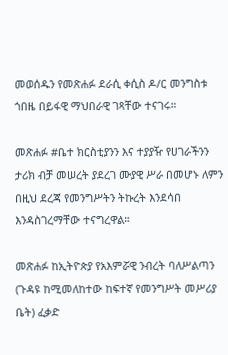መወሰዱን የመጽሐፉ ደራሲ ቀሲስ ዶ/ር መንግስቱ ጎበዜ በይፋዊ ማህበራዊ ገጻቸው ተናገሩ።

መጽሐፉ #ቤተ ክርስቲያንን እና ተያያዥ የሀገራችንን ታሪክ ብቻ መሠረት ያደረገ ሙያዊ ሥራ በመሆኑ ለምን በዚህ ደረጃ የመንግሥትን ትኩረት እንደሳበ እንዳስገረማቸው ተናግረዋል።

መጽሐፉ ከኢትዮጵያ የአእምሯዊ ንብረት ባለሥልጣን (ጉዳዩ ከሚመለከተው ከፍተኛ የመንግሥት መሥሪያ ቤት) ፈቃድ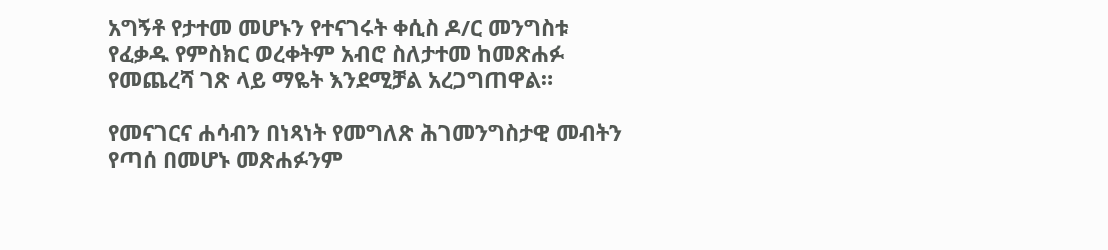አግኝቶ የታተመ መሆኑን የተናገሩት ቀሲስ ዶ/ር መንግስቱ የፈቃዱ የምስክር ወረቀትም አብሮ ስለታተመ ከመጽሐፉ የመጨረሻ ገጽ ላይ ማዬት እንደሚቻል አረጋግጠዋል።

የመናገርና ሐሳብን በነጻነት የመግለጽ ሕገመንግስታዊ መብትን የጣሰ በመሆኑ መጽሐፉንም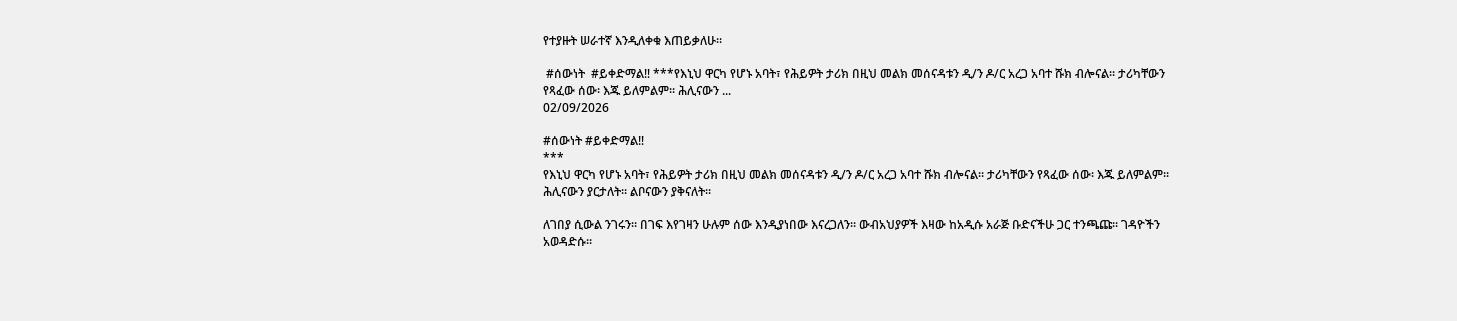የተያዙት ሠራተኛ እንዲለቀቁ እጠይቃለሁ።

 #ሰውነት  #ይቀድማል‼ ***የእኒህ ዋርካ የሆኑ አባት፣ የሕይዎት ታሪክ በዚህ መልክ መሰናዳቱን ዲ/ን ዶ/ር አረጋ አባተ ሹክ ብሎናል። ታሪካቸውን የጻፈው ሰው፡ እጁ ይለምልም። ሕሊናውን ...
02/09/2026

#ሰውነት #ይቀድማል‼
***
የእኒህ ዋርካ የሆኑ አባት፣ የሕይዎት ታሪክ በዚህ መልክ መሰናዳቱን ዲ/ን ዶ/ር አረጋ አባተ ሹክ ብሎናል። ታሪካቸውን የጻፈው ሰው፡ እጁ ይለምልም። ሕሊናውን ያርታለት። ልቦናውን ያቅናለት።

ለገበያ ሲውል ንገሩን። በገፍ እየገዛን ሁሉም ሰው እንዲያነበው እናረጋለን። ውብአህያዎች እዛው ከአዲሱ አራጅ ቡድናችሁ ጋር ተንጫጩ። ገዳዮችን አወዳድሱ።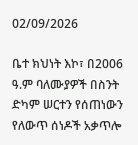02/09/2026

ቤተ ክህነት እኮ፣ በ2006 ዓ.ም ባለሙያዎች በስንት ድካም ሠርተን የሰጠነውን የለውጥ ሰነዶች አቃጥሎ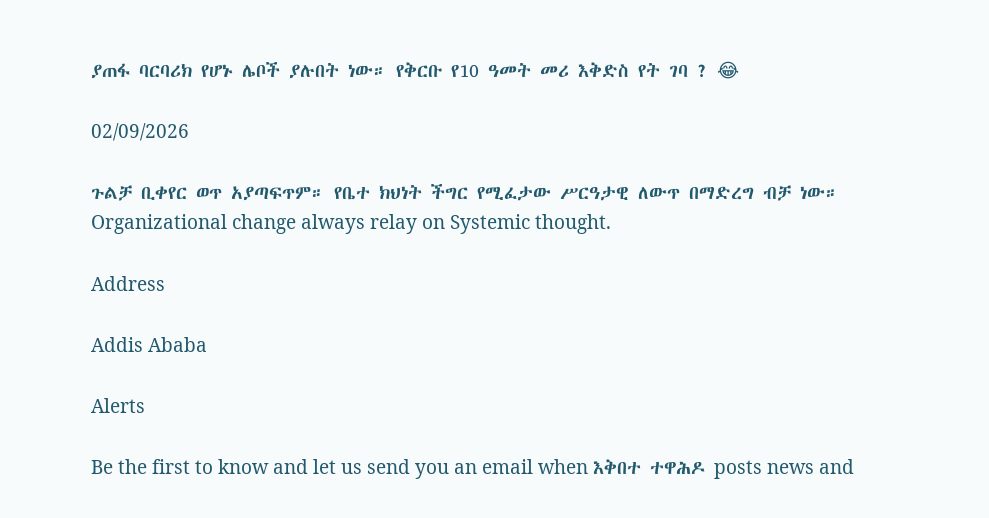ያጠፋ ባርባሪክ የሆኑ ሌቦች ያሉበት ነው። የቅርቡ የ10 ዓመት መሪ እቅድስ የት ገባ ? 😂

02/09/2026

ጉልቻ ቢቀየር ወጥ አያጣፍጥም። የቤተ ክህነት ችግር የሚፈታው ሥርዓታዊ ለውጥ በማድረግ ብቻ ነው።
Organizational change always relay on Systemic thought.

Address

Addis Ababa

Alerts

Be the first to know and let us send you an email when እቅበተ ተዋሕዶ posts news and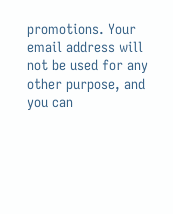promotions. Your email address will not be used for any other purpose, and you can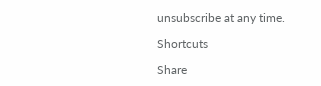unsubscribe at any time.

Shortcuts

Share